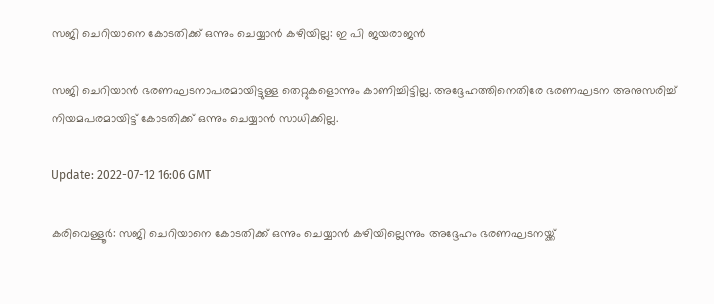സജി ചെറിയാനെ കോടതിക്ക് ഒന്നും ചെയ്യാൻ കഴിയില്ല: ഇ പി ജയരാജൻ

സജി ചെറിയാൻ ഭരണഘടനാപരമായിട്ടുള്ള തെറ്റുകളൊന്നും കാണിച്ചിട്ടില്ല. അദ്ദേഹത്തിനെതിരേ ഭരണഘടന അനുസരിച്ച് നിയമപരമായിട്ട് കോടതിക്ക് ഒന്നും ചെയ്യാൻ സാധിക്കില്ല.

Update: 2022-07-12 16:06 GMT

കരിവെള്ളൂർ: സജി ചെറിയാനെ കോടതിക്ക് ഒന്നും ചെയ്യാൻ കഴിയില്ലെന്നും അദ്ദേഹം ഭരണഘടനയ്ക്ക്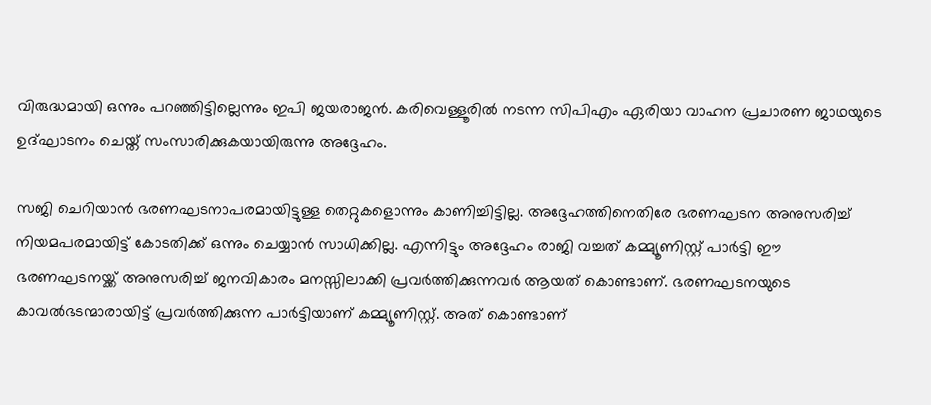വിരുദ്ധമായി ഒന്നും പറഞ്ഞിട്ടില്ലെന്നും ഇപി ജയരാജൻ. കരിവെള്ളൂരിൽ നടന്ന സിപിഎം ഏരിയാ വാഹന പ്രചാരണ ജാഥയുടെ ഉദ്‌ഘാടനം ചെയ്ത് സംസാരിക്കുകയായിരുന്നു അദ്ദേഹം.

സജി ചെറിയാൻ ഭരണഘടനാപരമായിട്ടുള്ള തെറ്റുകളൊന്നും കാണിച്ചിട്ടില്ല. അദ്ദേഹത്തിനെതിരേ ഭരണഘടന അനുസരിച്ച് നിയമപരമായിട്ട് കോടതിക്ക് ഒന്നും ചെയ്യാൻ സാധിക്കില്ല. എന്നിട്ടും അദ്ദേഹം രാജി വച്ചത് കമ്മ്യൂണിസ്റ്റ് പാർട്ടി ഈ ഭരണഘടനയ്ക്ക് അനുസരിച്ച് ജനവികാരം മനസ്സിലാക്കി പ്രവർത്തിക്കുന്നവർ ആയത് കൊണ്ടാണ്. ഭരണഘടനയുടെ കാവൽഭടന്മാരായിട്ട് പ്രവർത്തിക്കുന്ന പാർട്ടിയാണ് കമ്മ്യൂണിസ്റ്റ്. അത് കൊണ്ടാണ്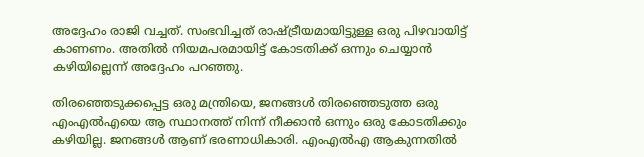അദ്ദേഹം രാജി വച്ചത്. സംഭവിച്ചത് രാഷ്ട്രീയമായിട്ടുള്ള ഒരു പിഴവായിട്ട് കാണണം. അതിൽ നിയമപരമായിട്ട് കോടതിക്ക് ഒന്നും ചെയ്യാൻ കഴിയില്ലെന്ന് അദ്ദേഹം പറഞ്ഞു.

തിരഞ്ഞെടുക്കപ്പെട്ട ഒരു മന്ത്രിയെ, ജനങ്ങൾ തിരഞ്ഞെടുത്ത ഒരു എംഎൽഎയെ ആ സ്ഥാനത്ത് നിന്ന് നീക്കാൻ ഒന്നും ഒരു കോടതിക്കും കഴിയില്ല. ജനങ്ങൾ ആണ് ഭരണാധികാരി. എംഎൽഎ ആകുന്നതിൽ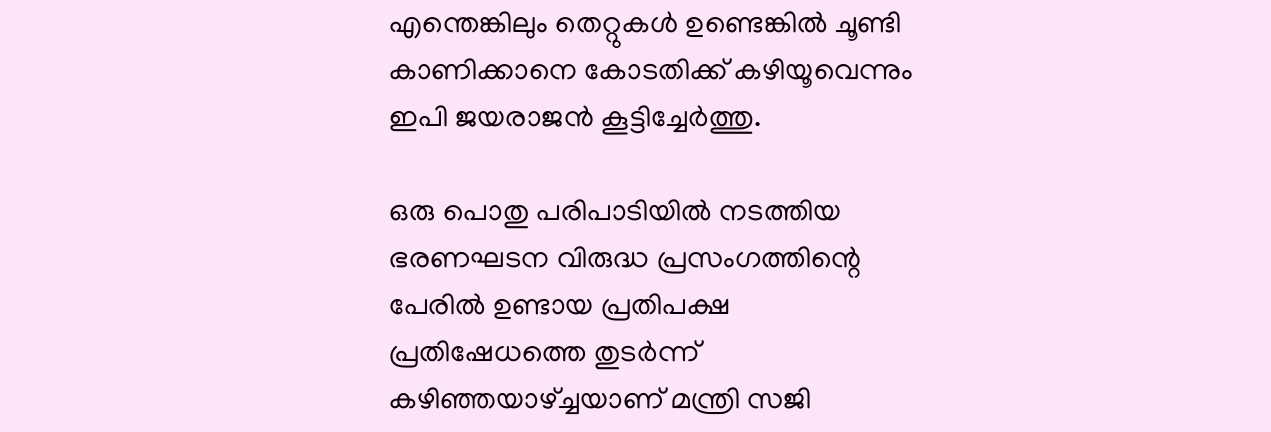എന്തെങ്കിലും തെറ്റുകൾ ഉണ്ടെങ്കിൽ ചൂണ്ടി കാണിക്കാനെ കോടതിക്ക് കഴിയൂവെന്നും ഇപി ജയരാജൻ കൂട്ടിച്ചേർത്തു.

ഒരു പൊതു പരിപാടിയിൽ നടത്തിയ ഭരണഘടന വിരുദ്ധ പ്രസംഗത്തിന്റെ പേരിൽ ഉണ്ടായ പ്രതിപക്ഷ പ്രതിഷേധത്തെ തുടർന്ന് കഴിഞ്ഞയാഴ്ച്ചയാണ് മന്ത്രി സജി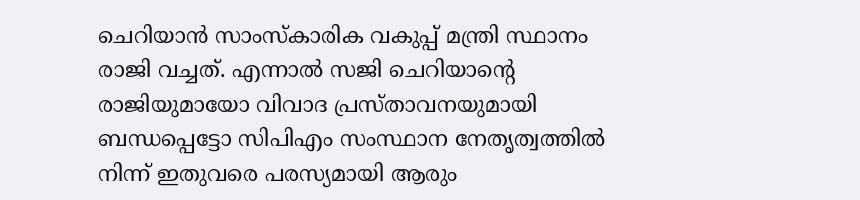ചെറിയാൻ സാംസ്കാരിക വകുപ്പ് മന്ത്രി സ്ഥാനം രാജി വച്ചത്. എന്നാൽ സജി ചെറിയാന്റെ രാജിയുമായോ വിവാദ പ്രസ്താവനയുമായി ബന്ധപ്പെട്ടോ സിപിഎം സംസ്ഥാന നേതൃത്വത്തിൽ നിന്ന് ഇതുവരെ പരസ്യമായി ആരും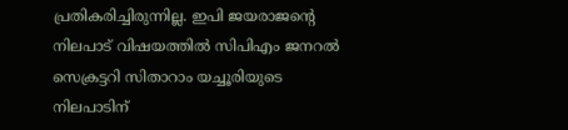പ്രതികരിച്ചിരുന്നില്ല. ഇപി ജയരാജന്റെ നിലപാട് വിഷയത്തിൽ സിപിഎം ജനറൽ സെക്രട്ടറി സിതാറാം യച്ചൂരിയുടെ നിലപാടിന്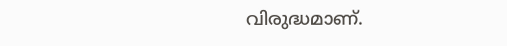വിരുദ്ധമാണ്.